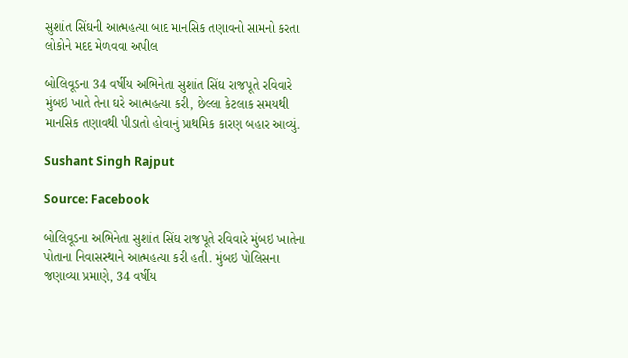સુશાંત સિંઘની આત્મહત્યા બાદ માનસિક તણાવનો સામનો કરતા લોકોને મદદ મેળવવા અપીલ

બોલિવૂડના 34 વર્ષીય અભિનેતા સુશાંત સિંઘ રાજપૂતે રવિવારે મુંબઇ ખાતે તેના ઘરે આત્મહત્યા કરી, છેલ્લા કેટલાક સમયથી માનસિક તણાવથી પીડાતો હોવાનું પ્રાથમિક કારણ બહાર આવ્યું.

Sushant Singh Rajput

Source: Facebook

બોલિવૂડના અભિનેતા સુશાંત સિંઘ રાજપૂતે રવિવારે મુંબઇ ખાતેના પોતાના નિવાસસ્થાને આત્મહત્યા કરી હતી. મુંબઇ પોલિસના જણાવ્યા પ્રમાણે, 34 વર્ષીય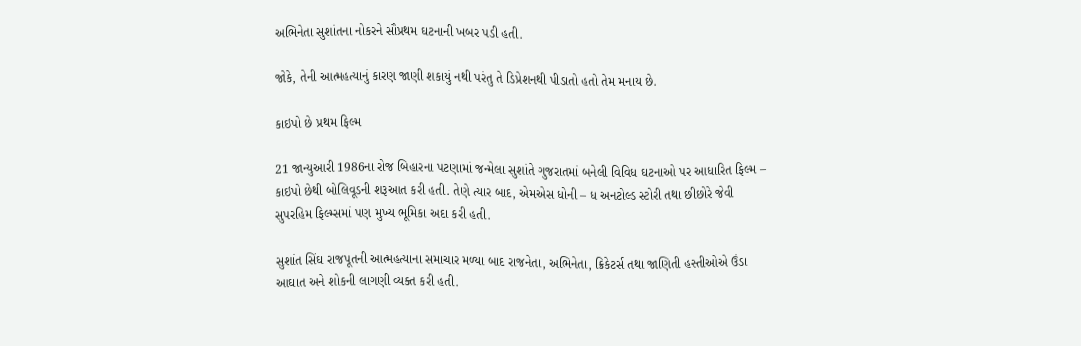અભિનેતા સુશાંતના નોકરને સૌપ્રથમ ઘટનાની ખબર પડી હતી.

જોકે, તેની આત્મહત્યાનું કારણ જાણી શકાયું નથી પરંતુ તે ડિપ્રેશનથી પીડાતો હતો તેમ મનાય છે.

કાઇપો છે પ્રથમ ફિલ્મ

21 જાન્યુઆરી 1986ના રોજ બિહારના પટણામાં જન્મેલા સુશાંતે ગુજરાતમાં બનેલી વિવિધ ઘટનાઓ પર આધારિત ફિલ્મ – કાઇપો છેથી બોલિવૂડની શરૂઆત કરી હતી. તેણે ત્યાર બાદ, એમએસ ધોની – ધ અનટોલ્ડ સ્ટોરી તથા છીછોરે જેવી સુપરહિમ ફિલ્મ્સમાં પણ મુખ્ય ભૂમિકા અદા કરી હતી.

સુશાંત સિંઘ રાજપૂતની આત્મહત્યાના સમાચાર મળ્યા બાદ રાજનેતા, અભિનેતા, ક્રિકેટર્સ તથા જાણિતી હસ્તીઓએ ઉંડા આઘાત અને શોકની લાગણી વ્યક્ત કરી હતી.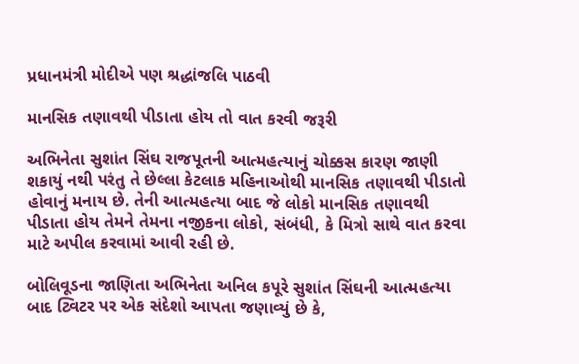પ્રધાનમંત્રી મોદીએ પણ શ્રદ્ધાંજલિ પાઠવી

માનસિક તણાવથી પીડાતા હોય તો વાત કરવી જરૂરી

અભિનેતા સુશાંત સિંઘ રાજપૂતની આત્મહત્યાનું ચોક્કસ કારણ જાણી શકાયું નથી પરંતુ તે છેલ્લા કેટલાક મહિનાઓથી માનસિક તણાવથી પીડાતો હોવાનું મનાય છે. તેની આત્મહત્યા બાદ જે લોકો માનસિક તણાવથી પીડાતા હોય તેમને તેમના નજીકના લોકો, સંબંધી, કે મિત્રો સાથે વાત કરવા માટે અપીલ કરવામાં આવી રહી છે.

બોલિવૂડના જાણિતા અભિનેતા અનિલ કપૂરે સુશાંત સિંઘની આત્મહત્યા બાદ ટ્વિટર પર એક સંદેશો આપતા જણાવ્યું છે કે,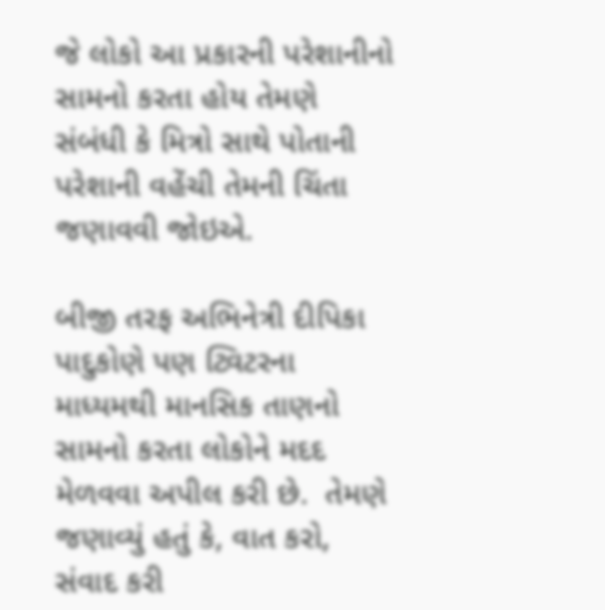જે લોકો આ પ્રકારની પરેશાનીનો સામનો કરતા હોય તેમણે સંબંધી કે મિત્રો સાથે પોતાની પરેશાની વહેંચી તેમની ચિંતા જણાવવી જોઇએ.

બીજી તરફ અભિનેત્રી દીપિકા પાદુકોણે પણ ટ્વિટરના માધ્યમથી માનસિક તાણનો સામનો કરતા લોકોને મદદ મેળવવા અપીલ કરી છે.  તેમણે જણાવ્યું હતું કે, વાત કરો, સંવાદ કરી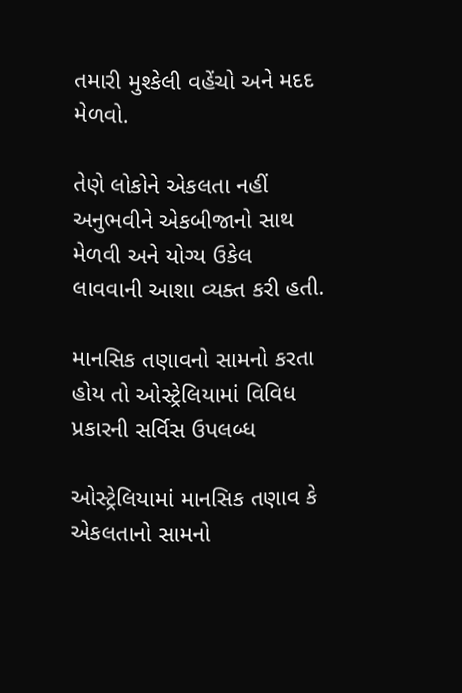તમારી મુશ્કેલી વહેંચો અને મદદ મેળવો.

તેણે લોકોને એકલતા નહીં અનુભવીને એકબીજાનો સાથ મેળવી અને યોગ્ય ઉકેલ લાવવાની આશા વ્યક્ત કરી હતી.

માનસિક તણાવનો સામનો કરતા હોય તો ઓસ્ટ્રેલિયામાં વિવિધ પ્રકારની સર્વિસ ઉપલબ્ધ

ઓસ્ટ્રેલિયામાં માનસિક તણાવ કે એકલતાનો સામનો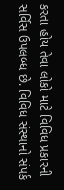કરતા હોય તેવા લોકો માટે વિવિધ પ્રકારની સર્વિસ ઉપલબ્ધ છે. વિવિધ સંસ્થાનો સંપર્ક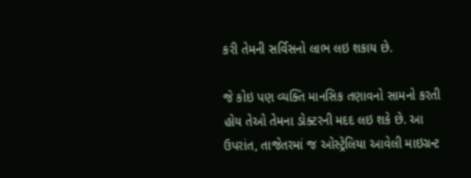કરી તેમની સર્વિસનો લાભ લઇ શકાય છે.

જે કોઇ પણ વ્યક્તિ માનસિક તણાવનો સામનો કરતી હોય તેઓ તેમના ડોક્ટરની મદદ લઇ શકે છે. આ ઉપરાંત, તાજેતરમાં જ ઓસ્ટ્રેલિયા આવેલી માઇગ્રન્ટ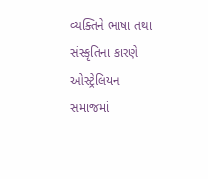વ્યક્તિને ભાષા તથા સંસ્કૃતિના કારણે ઓસ્ટ્રેલિયન સમાજમાં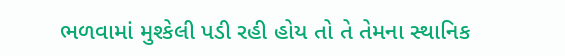ભળવામાં મુશ્કેલી પડી રહી હોય તો તે તેમના સ્થાનિક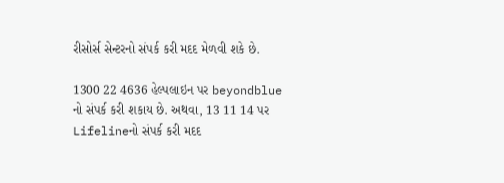રીસોર્સ સેન્ટરનો સંપર્ક કરી મદદ મેળવી શકે છે.

1300 22 4636 હેલ્પલાઇન પર beyondblue નો સંપર્ક કરી શકાય છે. અથવા, 13 11 14 પર Lifelineનો સંપર્ક કરી મદદ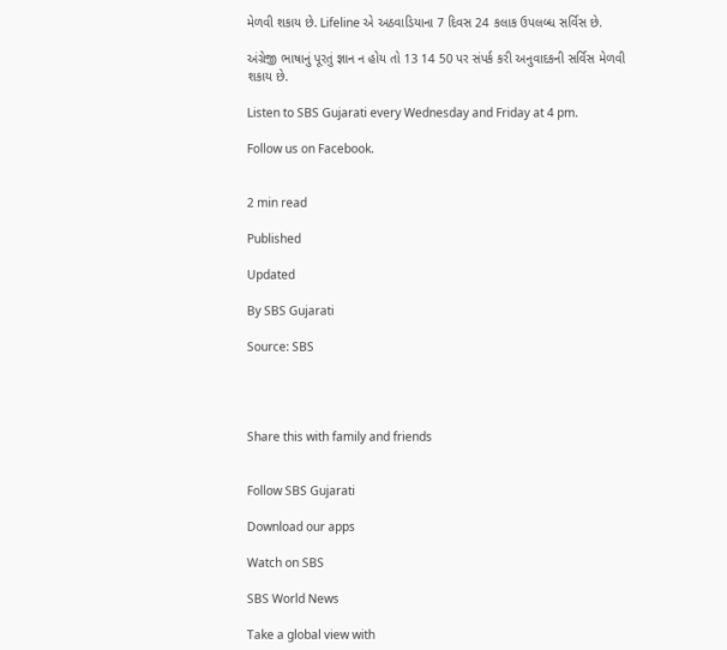મેળવી શકાય છે. Lifeline એ અઠવાડિયાના 7 દિવસ 24 કલાક ઉપલબ્ધ સર્વિસ છે.

અંગ્રેજી ભાષાનું પૂરતું જ્ઞાન ન હોય તો 13 14 50 પર સંપર્ક કરી અનુવાદકની સર્વિસ મેળવી શકાય છે.

Listen to SBS Gujarati every Wednesday and Friday at 4 pm.

Follow us on Facebook.


2 min read

Published

Updated

By SBS Gujarati

Source: SBS




Share this with family and friends


Follow SBS Gujarati

Download our apps

Watch on SBS

SBS World News

Take a global view with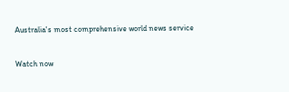Australia's most comprehensive world news service

Watch now